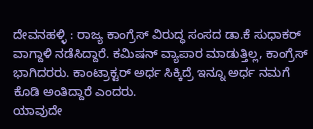ದೇವನಹಳ್ಳಿ : ರಾಜ್ಯ ಕಾಂಗ್ರೆಸ್ ವಿರುದ್ಧ ಸಂಸದ ಡಾ.ಕೆ ಸುಧಾಕರ್ ವಾಗ್ದಾಳಿ ನಡೆಸಿದ್ದಾರೆ. ಕಮಿಷನ್ ವ್ಯಾಪಾರ ಮಾಡುತ್ತಿಲ್ಲ, ಕಾಂಗ್ರೆಸ್ ಭಾಗಿದರರು. ಕಾಂಟ್ರಾಕ್ಟರ್ ಅರ್ಧ ಸಿಕ್ಕಿದ್ರೆ ಇನ್ನೂ ಅರ್ಧ ನಮಗೆ ಕೊಡಿ ಅಂತಿದ್ದಾರೆ ಎಂದರು.
ಯಾವುದೇ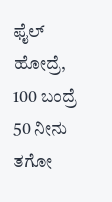ಫೈಲ್ ಹೋದ್ರೆ, 100 ಬಂದ್ರೆ 50 ನೀನು ತಗೋ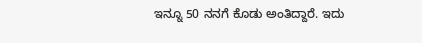ಇನ್ನೂ 50 ನನಗೆ ಕೊಡು ಅಂತಿದ್ದಾರೆ. ಇದು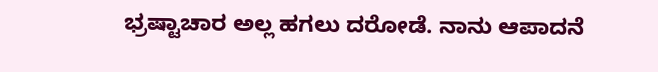ಭ್ರಷ್ಟಾಚಾರ ಅಲ್ಲ ಹಗಲು ದರೋಡೆ. ನಾನು ಆಪಾದನೆ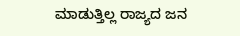ಮಾಡುತ್ತಿಲ್ಲ ರಾಜ್ಯದ ಜನ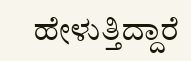ಹೇಳುತ್ತಿದ್ದಾರೆ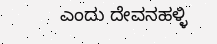ಎಂದು ದೇವನಹಳ್ಳಿ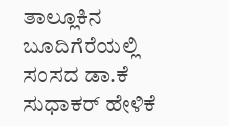ತಾಲ್ಲೂಕಿನ ಬೂದಿಗೆರೆಯಲ್ಲಿ ಸಂಸದ ಡಾ.ಕೆ ಸುಧಾಕರ್ ಹೇಳಿಕೆ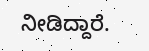ನೀಡಿದ್ದಾರೆ.